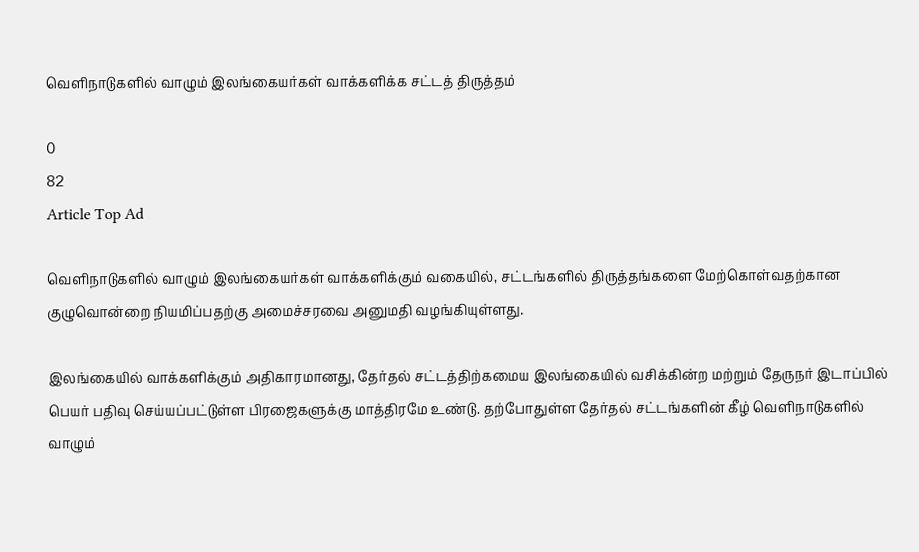வெளிநாடுகளில் வாழும் இலங்கையர்கள் வாக்களிக்க சட்டத் திருத்தம்

0
82
Article Top Ad

வெளிநாடுகளில் வாழும் இலங்கையர்கள் வாக்களிக்கும் வகையில், சட்டங்களில் திருத்தங்களை மேற்கொள்வதற்கான குழுவொன்றை நியமிப்பதற்கு அமைச்சரவை அனுமதி வழங்கியுள்ளது.

இலங்கையில் வாக்களிக்கும் அதிகாரமானது, தேர்தல் சட்டத்திற்கமைய இலங்கையில் வசிக்கின்ற மற்றும் தேருநர் இடாப்பில் பெயர் பதிவு செய்யப்பட்டுள்ள பிரஜைகளுக்கு மாத்திரமே உண்டு. தற்போதுள்ள தேர்தல் சட்டங்களின் கீழ் வெளிநாடுகளில் வாழும்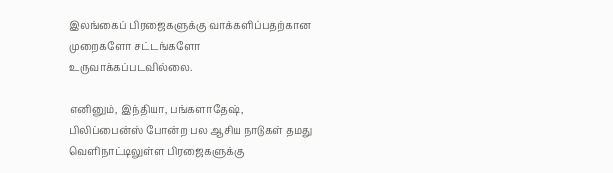இலங்கைப் பிரஜைகளுக்கு வாக்களிப்பதற்கான முறைகளோ சட்டங்களோ உருவாக்கப்படவில்லை.

எனினும், இந்தியா, பங்களாதேஷ், பிலிப்பைன்ஸ் போன்ற பல ஆசிய நாடுகள் தமது வெளிநாட்டிலுள்ள பிரஜைகளுக்கு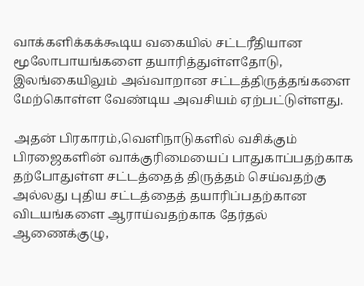வாக்களிக்கக்கூடிய வகையில் சட்டரீதியான மூலோபாயங்களை தயாரித்துள்ளதோடு, இலங்கையிலும் அவ்வாறான சட்டத்திருத்தங்களை மேற்கொள்ள வேண்டிய அவசியம் ஏற்பட்டுள்ளது.

அதன் பிரகாரம்,வெளிநாடுகளில் வசிக்கும் பிரஜைகளின் வாக்குரிமையைப் பாதுகாப்பதற்காக தற்போதுள்ள சட்டத்தைத் திருத்தம் செய்வதற்கு அல்லது புதிய சட்டத்தைத் தயாரிப்பதற்கான விடயங்களை ஆராய்வதற்காக தேர்தல் ஆணைக்குழு,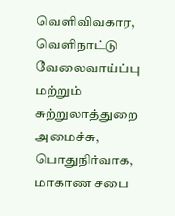வெளிவிவகார, வெளிநாட்டு வேலைவாய்ப்பு மற்றும் சுற்றுலாத்துறை அமைச்சு, பொதுநிர்வாக, மாகாண சபை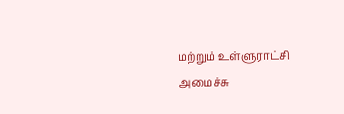மற்றும் உள்ளுராட்சி அமைச்சு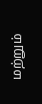மற்றும்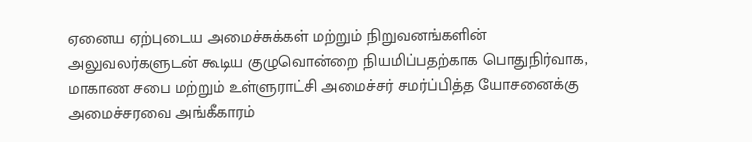ஏனைய ஏற்புடைய அமைச்சுக்கள் மற்றும் நிறுவனங்களின் அலுவலர்களுடன் கூடிய குழுவொன்றை நியமிப்பதற்காக பொதுநிர்வாக, மாகாண சபை மற்றும் உள்ளுராட்சி அமைச்சர் சமர்ப்பித்த யோசனைக்கு அமைச்சரவை அங்கீகாரம்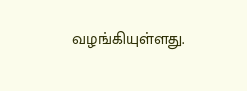வழங்கியுள்ளது.